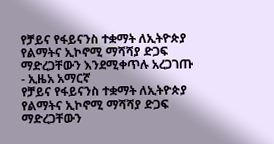የቻይና የፋይናንስ ተቋማት ለኢትዮጵያ የልማትና ኢኮኖሚ ማሻሻያ ድጋፍ ማድረጋቸውን እንደሚቀጥሉ አረጋገጡ - ኢዜአ አማርኛ
የቻይና የፋይናንስ ተቋማት ለኢትዮጵያ የልማትና ኢኮኖሚ ማሻሻያ ድጋፍ ማድረጋቸውን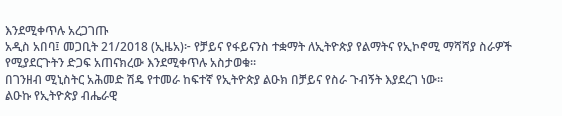እንደሚቀጥሉ አረጋገጡ
አዲስ አበባ፤ መጋቢት 21/2018 (ኢዜአ)፦ የቻይና የፋይናንስ ተቋማት ለኢትዮጵያ የልማትና የኢኮኖሚ ማሻሻያ ስራዎች የሚያደርጉትን ድጋፍ አጠናክረው እንደሚቀጥሉ አስታወቁ።
በገንዘብ ሚኒስትር አሕመድ ሽዴ የተመራ ከፍተኛ የኢትዮጵያ ልዑክ በቻይና የስራ ጉብኝት እያደረገ ነው።
ልዑኩ የኢትዮጵያ ብሔራዊ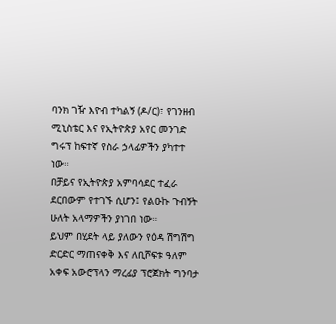ባንክ ገዥ እዮብ ተካልኝ (ዶ/ር)፣ የገንዘብ ሚኒስቴር እና የኢትዮጵያ አየር መንገድ ግሩፕ ከፍተኛ የስራ ኃላፊዎችን ያካተተ ነው።
በቻይና የኢትዮጵያ አምባሳደር ተፈራ ደርበውም የተገኙ ሲሆን፤ የልዑኩ ጉብኝት ሁለት አላማዎችን ያነገበ ነው።
ይህም በሂደት ላይ ያለውን የዕዳ ሽግሽግ ድርድር ማጠናቀቅ እና ለቢሾፍቱ ዓለም አቀፍ አውሮፕላን ማረፊያ ፕሮጀክት ግንባታ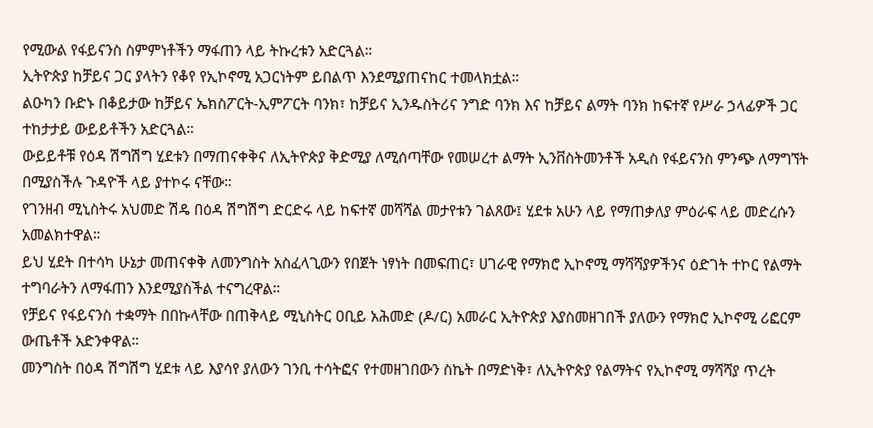የሚውል የፋይናንስ ስምምነቶችን ማፋጠን ላይ ትኩረቱን አድርጓል።
ኢትዮጵያ ከቻይና ጋር ያላትን የቆየ የኢኮኖሚ አጋርነትም ይበልጥ እንደሚያጠናከር ተመላክቷል።
ልዑካን ቡድኑ በቆይታው ከቻይና ኤክስፖርት-ኢምፖርት ባንክ፣ ከቻይና ኢንዱስትሪና ንግድ ባንክ እና ከቻይና ልማት ባንክ ከፍተኛ የሥራ ኃላፊዎች ጋር ተከታታይ ውይይቶችን አድርጓል።
ውይይቶቹ የዕዳ ሽግሽግ ሂደቱን በማጠናቀቅና ለኢትዮጵያ ቅድሚያ ለሚሰጣቸው የመሠረተ ልማት ኢንቨስትመንቶች አዲስ የፋይናንስ ምንጭ ለማግኘት በሚያስችሉ ጉዳዮች ላይ ያተኮሩ ናቸው።
የገንዘብ ሚኒስትሩ አህመድ ሽዴ በዕዳ ሽግሽግ ድርድሩ ላይ ከፍተኛ መሻሻል መታየቱን ገልጸው፤ ሂደቱ አሁን ላይ የማጠቃለያ ምዕራፍ ላይ መድረሱን አመልክተዋል።
ይህ ሂደት በተሳካ ሁኔታ መጠናቀቅ ለመንግስት አስፈላጊውን የበጀት ነፃነት በመፍጠር፣ ሀገራዊ የማክሮ ኢኮኖሚ ማሻሻያዎችንና ዕድገት ተኮር የልማት ተግባራትን ለማፋጠን እንደሚያስችል ተናግረዋል።
የቻይና የፋይናንስ ተቋማት በበኩላቸው በጠቅላይ ሚኒስትር ዐቢይ አሕመድ (ዶ/ር) አመራር ኢትዮጵያ እያስመዘገበች ያለውን የማክሮ ኢኮኖሚ ሪፎርም ውጤቶች አድንቀዋል።
መንግስት በዕዳ ሽግሽግ ሂደቱ ላይ እያሳየ ያለውን ገንቢ ተሳትፎና የተመዘገበውን ስኬት በማድነቅ፣ ለኢትዮጵያ የልማትና የኢኮኖሚ ማሻሻያ ጥረት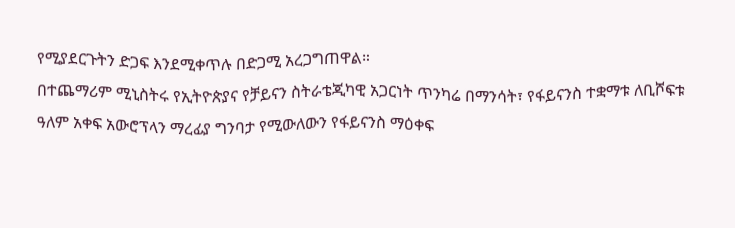የሚያደርጉትን ድጋፍ እንደሚቀጥሉ በድጋሚ አረጋግጠዋል።
በተጨማሪም ሚኒስትሩ የኢትዮጵያና የቻይናን ስትራቴጂካዊ አጋርነት ጥንካሬ በማንሳት፣ የፋይናንስ ተቋማቱ ለቢሾፍቱ ዓለም አቀፍ አውሮፕላን ማረፊያ ግንባታ የሚውለውን የፋይናንስ ማዕቀፍ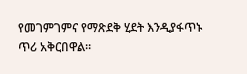የመገምገምና የማጽደቅ ሂደት እንዲያፋጥኑ ጥሪ አቅርበዋል።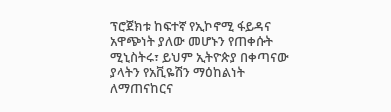ፕሮጀክቱ ከፍተኛ የኢኮኖሚ ፋይዳና አዋጭነት ያለው መሆኑን የጠቀሱት ሚኒስትሩ፣ ይህም ኢትዮጵያ በቀጣናው ያላትን የአቪዬሽን ማዕከልነት ለማጠናከርና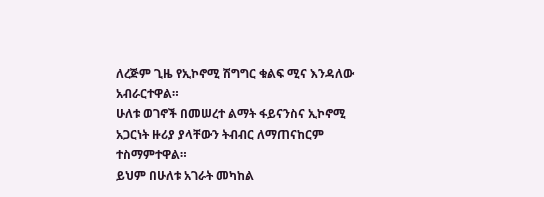ለረጅም ጊዜ የኢኮኖሚ ሽግግር ቁልፍ ሚና እንዳለው አብራርተዋል።
ሁለቱ ወገኖች በመሠረተ ልማት ፋይናንስና ኢኮኖሚ አጋርነት ዙሪያ ያላቸውን ትብብር ለማጠናከርም ተስማምተዋል።
ይህም በሁለቱ አገራት መካከል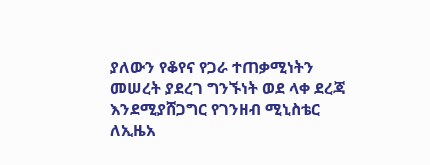ያለውን የቆየና የጋራ ተጠቃሚነትን መሠረት ያደረገ ግንኙነት ወደ ላቀ ደረጃ እንደሚያሸጋግር የገንዘብ ሚኒስቴር ለኢዜአ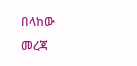በላከው መረጃ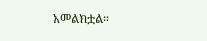አመልክቷል።